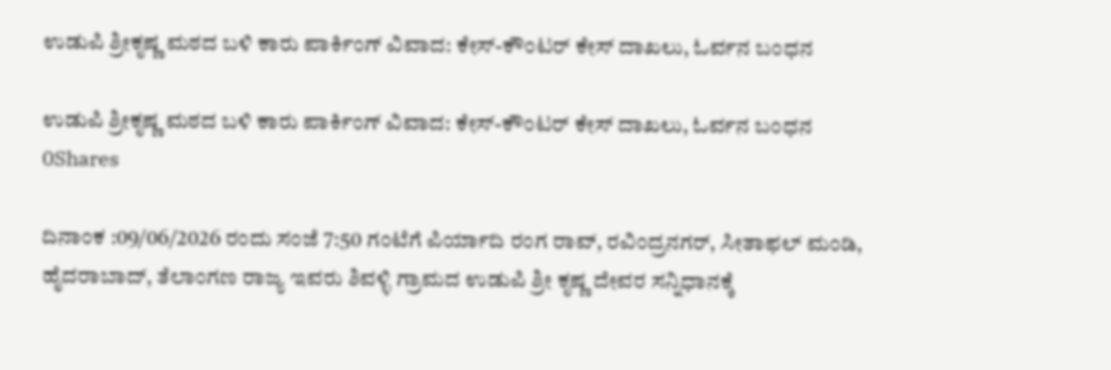ಉಡುಪಿ ಶ್ರೀಕೃಷ್ಣ ಮಠದ ಬಳಿ ಕಾರು ಪಾರ್ಕಿಂಗ್ ವಿವಾದ: ಕೇಸ್-ಕೌಂಟರ್ ಕೇಸ್ ದಾಖಲು, ಓರ್ವನ ಬಂಧನ

ಉಡುಪಿ ಶ್ರೀಕೃಷ್ಣ ಮಠದ ಬಳಿ ಕಾರು ಪಾರ್ಕಿಂಗ್ ವಿವಾದ: ಕೇಸ್-ಕೌಂಟರ್ ಕೇಸ್ ದಾಖಲು, ಓರ್ವನ ಬಂಧನ
0Shares

ದಿನಾಂಕ :09/06/2026 ರಂದು ಸಂಜೆ 7:50 ಗಂಟೆಗೆ ಪಿರ್ಯಾದಿ ರಂಗ ರಾವ್, ರವಿಂದ್ರನಗರ್, ಸೀತಾಫಲ್ ಮಂಡಿ, ಹೈದರಾಬಾದ್, ತೆಲಾಂಗಣ ರಾಜ್ಯ ಇವರು ಶಿವಳ್ಳಿ ಗ್ರಾಮದ ಉಡುಪಿ ಶ್ರೀ ಕೃಷ್ಣ ದೇವರ ಸನ್ನಿಧಾನಕ್ಕೆ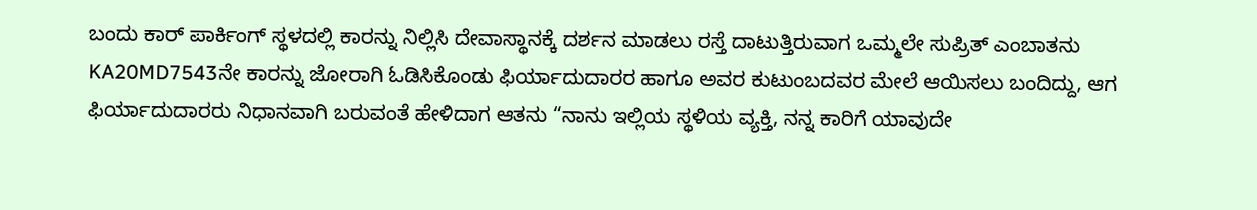ಬಂದು ಕಾರ್‌ ಪಾರ್ಕಿಂಗ್‌ ಸ್ಥಳದಲ್ಲಿ ಕಾರನ್ನು ನಿಲ್ಲಿಸಿ ದೇವಾಸ್ಥಾನಕ್ಕೆ ದರ್ಶನ ಮಾಡಲು ರಸ್ತೆ ದಾಟುತ್ತಿರುವಾಗ ಒಮ್ಮಲೇ ಸುಪ್ರಿತ್‌ ಎಂಬಾತನು KA20MD7543ನೇ ಕಾರನ್ನು ಜೋರಾಗಿ ಓಡಿಸಿಕೊಂಡು ಫಿರ್ಯಾದುದಾರರ ಹಾಗೂ ಅವರ ಕುಟುಂಬದವರ ಮೇಲೆ ಆಯಿಸಲು ಬಂದಿದ್ದು, ಆಗ ಫಿರ್ಯಾದುದಾರರು ನಿಧಾನವಾಗಿ ಬರುವಂತೆ ಹೇಳಿದಾಗ ಆತನು “ನಾನು ಇಲ್ಲಿಯ ಸ್ಥಳಿಯ ವ್ಯಕ್ತಿ, ನನ್ನ ಕಾರಿಗೆ ಯಾವುದೇ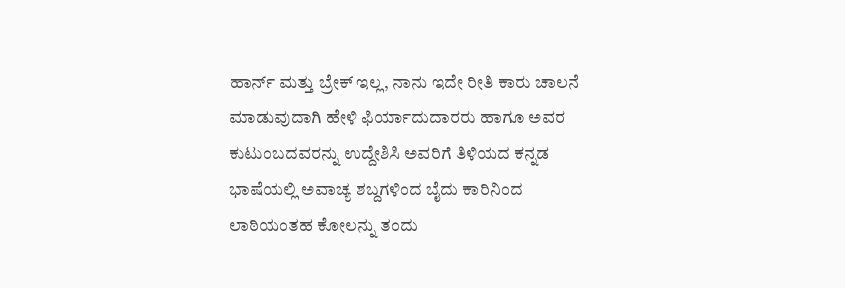ಹಾರ್ನ್‌ ಮತ್ತು ಬ್ರೇಕ್‌ ಇಲ್ಲ, ನಾನು ಇದೇ ರೀತಿ ಕಾರು ಚಾಲನೆ ಮಾಡುವುದಾಗಿ ಹೇಳಿ ಫಿರ್ಯಾದುದಾರರು ಹಾಗೂ ಅವರ ಕುಟುಂಬದವರನ್ನು ಉದ್ದೇಶಿಸಿ ಅವರಿಗೆ ತಿಳಿಯದ ಕನ್ನಡ ಭಾಷೆಯಲ್ಲಿ ಅವಾಚ್ಯ ಶಬ್ದಗಳಿಂದ ಬೈದು ಕಾರಿನಿಂದ ಲಾಠಿಯಂತಹ ಕೋಲನ್ನು ತಂದು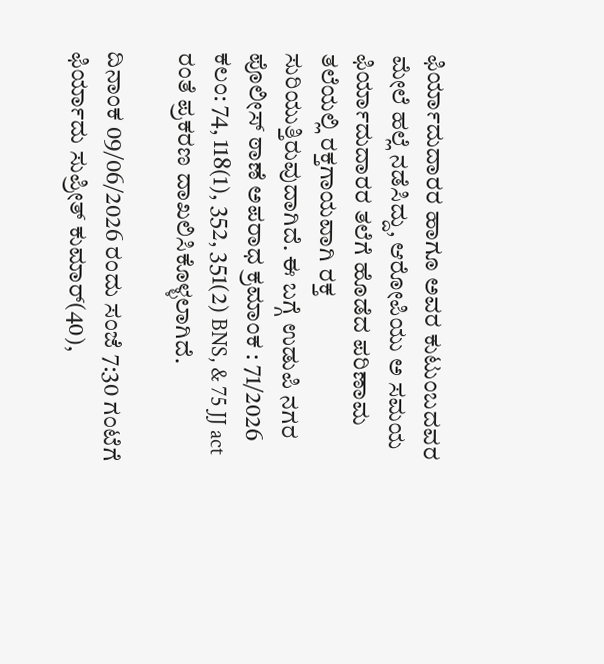ಫಿರ್ಯಾದುದಾರರ ಹಾಗೂ ಅವರ ಕುಟುಂಬದವರ ಮೇಲೆ ಹಲ್ಲೆ ನಡೆಸಿದ್ದು, ಆರೋಪಿಯು ಅ ಸಮಯ ಫಿರ್ಯಾದುದಾರರ ತಲೆಗೆ ಹೊಡೆದ ಪರಿಣಾಮ ತಲೆಯಲ್ಲಿ ರಕ್ತಗಾಯವಾಗಿ ರಕ್ತ ಸುರಿಯುತ್ತಿರುವುದಾಗಿದೆ. ಈ ಬಗ್ಗೆ ಉಡುಪಿ ನಗರ ಪೊಲೀಸ್ ಠಾಣೆ ಅಪರಾಧ ಕ್ರಮಾಂಕ : 71/2026 ಕಲಂ: 74, 118(1), 352, 351(2) BNS, & 75 JJ act ರಂತೆ ಪ್ರಕರಣ ದಾಖಲಿಸಿಕೊಳ್ಳಲಾಗಿದೆ.

ದಿನಾಂಕ 09/06/2026 ರಂದು ಸಂಜೆ 7:30 ಗಂಟೆಗೆ ಫಿರ್ಯಾದು ಸುಪ್ರೀತ್ ಕುಮಾರ್(40),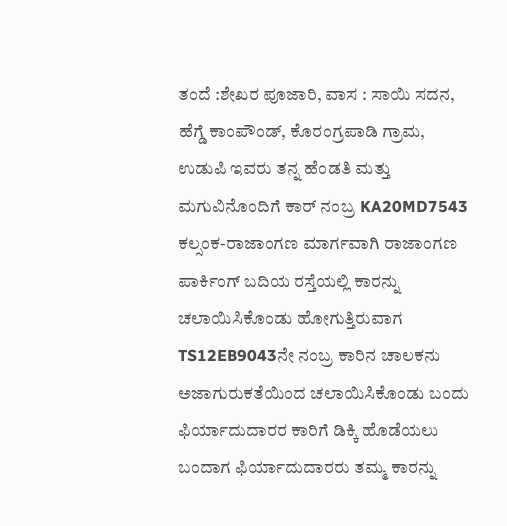ತಂದೆ :ಶೇಖರ ಪೂಜಾರಿ, ವಾಸ : ಸಾಯಿ ಸದನ, ಹೆಗ್ಡೆ ಕಾಂಪೌಂಡ್, ಕೊರಂಗ್ರಪಾಡಿ ಗ್ರಾಮ, ಉಡುಪಿ ಇವರು ತನ್ನ ಹೆಂಡತಿ ಮತ್ತು ಮಗುವಿನೊಂದಿಗೆ ಕಾರ್‌ ನಂಬ್ರ KA20MD7543 ಕಲ್ಸಂಕ-ರಾಜಾಂಗಣ ಮಾರ್ಗವಾಗಿ ರಾಜಾಂಗಣ ಪಾರ್ಕಿಂಗ್‌ ಬದಿಯ ರಸ್ತೆಯಲ್ಲಿ ಕಾರನ್ನು ಚಲಾಯಿಸಿಕೊಂಡು ಹೋಗುತ್ತಿರುವಾಗ TS12EB9043ನೇ ನಂಬ್ರ ಕಾರಿನ ಚಾಲಕನು ಅಜಾಗುರುಕತೆಯಿಂದ ಚಲಾಯಿಸಿಕೊಂಡು ಬಂದು ಫಿರ್ಯಾದುದಾರರ ಕಾರಿಗೆ ಡಿಕ್ಕಿ ಹೊಡೆಯಲು ಬಂದಾಗ ಫಿರ್ಯಾದುದಾರರು ತಮ್ಮ ಕಾರನ್ನು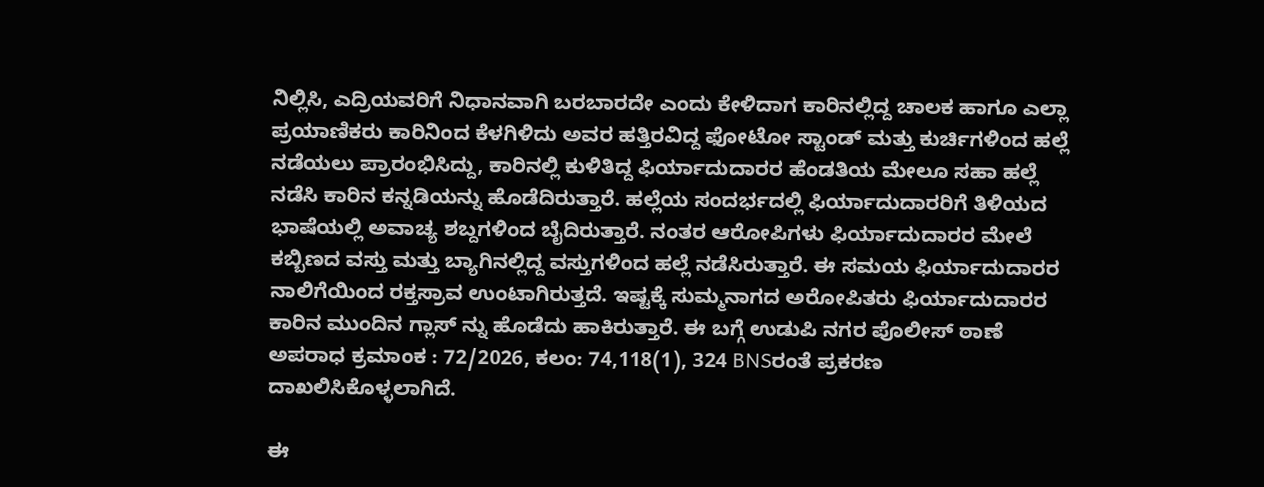ನಿಲ್ಲಿಸಿ, ಎದ್ರಿಯವರಿಗೆ ನಿಧಾನವಾಗಿ ಬರಬಾರದೇ ಎಂದು ಕೇಳಿದಾಗ ಕಾರಿನಲ್ಲಿದ್ದ ಚಾಲಕ ಹಾಗೂ ಎಲ್ಲಾ ಪ್ರಯಾಣಿಕರು ಕಾರಿನಿಂದ ಕೆಳಗಿಳಿದು ಅವರ ಹತ್ತಿರವಿದ್ದ ಫೋಟೋ ಸ್ಟಾಂಡ್‌ ಮತ್ತು ಕುರ್ಚಿಗಳಿಂದ ಹಲ್ಲೆ ನಡೆಯಲು ಪ್ರಾರಂಭಿಸಿದ್ದು, ಕಾರಿನಲ್ಲಿ ಕುಳಿತಿದ್ದ ಫಿರ್ಯಾದುದಾರರ ಹೆಂಡತಿಯ ಮೇಲೂ ಸಹಾ ಹಲ್ಲೆ ನಡೆಸಿ ಕಾರಿನ ಕನ್ನಡಿಯನ್ನು ಹೊಡೆದಿರುತ್ತಾರೆ. ಹಲ್ಲೆಯ ಸಂದರ್ಭದಲ್ಲಿ ಫಿರ್ಯಾದುದಾರರಿಗೆ ತಿಳಿಯದ ಭಾಷೆಯಲ್ಲಿ ಅವಾಚ್ಯ ಶಬ್ದಗಳಿಂದ ಬೈದಿರುತ್ತಾರೆ. ನಂತರ ಆರೋಪಿಗಳು ಫಿರ್ಯಾದುದಾರರ ಮೇಲೆ ಕಬ್ಬಿಣದ ವಸ್ತು ಮತ್ತು ಬ್ಯಾಗಿನಲ್ಲಿದ್ದ ವಸ್ತುಗಳಿಂದ ಹಲ್ಲೆ ನಡೆಸಿರುತ್ತಾರೆ. ಈ ಸಮಯ ಫಿರ್ಯಾದುದಾರರ ನಾಲಿಗೆಯಿಂದ ರಕ್ತಸ್ರಾವ ಉಂಟಾಗಿರುತ್ತದೆ. ಇಷ್ಟಕ್ಕೆ ಸುಮ್ಮನಾಗದ ಅರೋಪಿತರು ಫಿರ್ಯಾದುದಾರರ ಕಾರಿನ ಮುಂದಿನ ಗ್ಲಾಸ್‌ ನ್ನು ಹೊಡೆದು ಹಾಕಿರುತ್ತಾರೆ. ಈ ಬಗ್ಗೆ ಉಡುಪಿ ನಗರ ಪೊಲೀಸ್ ಠಾಣೆ ಅಪರಾಧ ಕ್ರಮಾಂಕ : 72/2026, ಕಲಂ: 74,118(1), 324 BNSರಂತೆ ಪ್ರಕರಣ ದಾಖಲಿಸಿಕೊಳ್ಳಲಾಗಿದೆ.

ಈ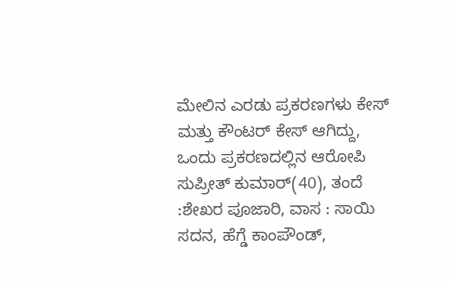ಮೇಲಿನ ಎರಡು ಪ್ರಕರಣಗಳು ಕೇಸ್‌ ಮತ್ತು ಕೌಂಟರ್‌ ಕೇಸ್‌ ಆಗಿದ್ದು, ಒಂದು ಪ್ರಕರಣದಲ್ಲಿನ ಆರೋಪಿ ಸುಪ್ರೀತ್ ಕುಮಾರ್(40), ತಂದೆ :ಶೇಖರ ಪೂಜಾರಿ, ವಾಸ : ಸಾಯಿ ಸದನ, ಹೆಗ್ಡೆ ಕಾಂಪೌಂಡ್,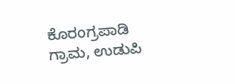ಕೊರಂಗ್ರಪಾಡಿ ಗ್ರಾಮ, ಉಡುಪಿ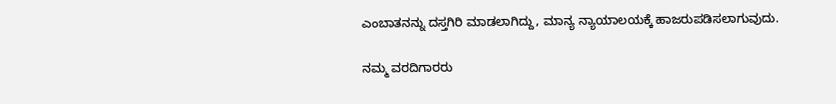ಎಂಬಾತನನ್ನು ದಸ್ತಗಿರಿ ಮಾಡಲಾಗಿದ್ದು, ಮಾನ್ಯ ನ್ಯಾಯಾಲಯಕ್ಕೆ ಹಾಜರುಪಡಿಸಲಾಗುವುದು.

ನಮ್ಮ ವರದಿಗಾರರು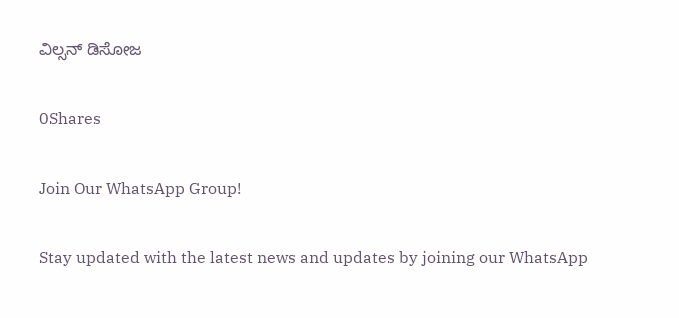ವಿಲ್ಸನ್ ಡಿಸೋಜ

0Shares

Join Our WhatsApp Group!

Stay updated with the latest news and updates by joining our WhatsApp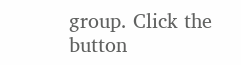group. Click the button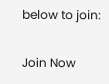below to join:

Join Now